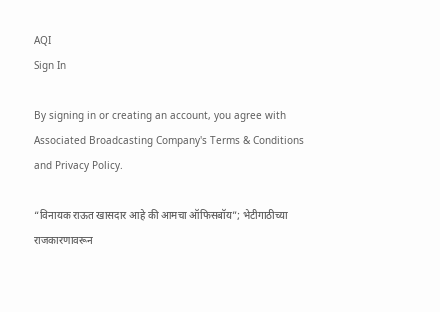AQI
Sign In

By signing in or creating an account, you agree with Associated Broadcasting Company's Terms & Conditions and Privacy Policy.

“विनायक राऊत खासदार आहे की आमचा ऑफिसबॉय”; भेटीगाठीच्या राजकारणावरून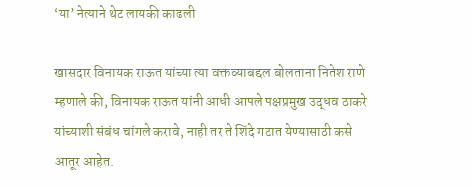‘या’ नेत्याने थेट लायकी काढली

खासदार विनायक राऊत यांच्या त्या वक्तव्याबद्दल बोलताना नितेश राणे म्हणाले की, विनायक राऊत यांनी आधी आपले पक्षप्रमुख उद्धव ठाकरे यांच्याशी संबंध चांगले करावे, नाही तर ते शिंदे गटात येण्यासाठी कसे आतूर आहेत.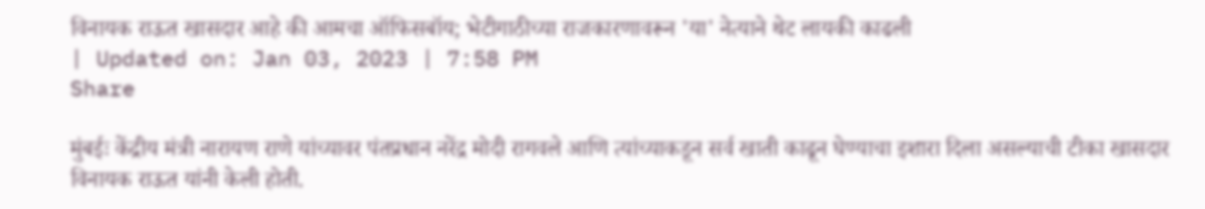विनायक राऊत खासदार आहे की आमचा ऑफिसबॉय; भेटीगाठीच्या राजकारणावरून 'या' नेत्याने थेट लायकी काढली
| Updated on: Jan 03, 2023 | 7:58 PM
Share

मुंबईः केंद्रीय मंत्री नारायण राणे यांच्यावर पंतप्रधान नरेंद्र मोदी रागवले आणि त्यांच्याकडून सर्व खाती काढून घेण्याचा इशारा दिला असल्याची टीका खासदार विनायक राऊत यांनी केली होती.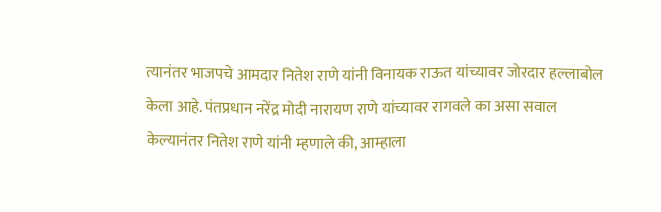त्यानंतर भाजपचे आमदार नितेश राणे यांनी विनायक राऊत यांच्यावर जोरदार हल्लाबोल केला आहे. पंतप्रधान नरेंद्र मोदी नारायण राणे यांच्यावर रागवले का असा सवाल केल्यानंतर नितेश राणे यांनी म्हणाले की, आम्हाला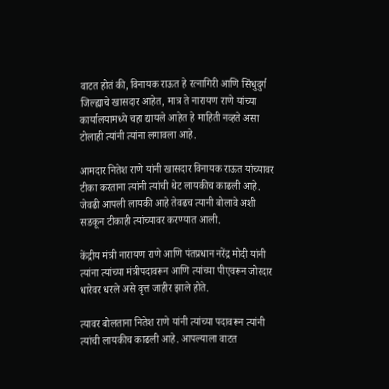वाटत होतं की, विनायक राऊत हे रत्नागिरी आणि सिंधुदुर्ग जिल्ह्याचे खासदार आहेत, मात्र ते नारायण राणे यांच्या कार्यालयामध्ये चहा द्यायले आहेत हे माहिती नव्हते असा टोलाही त्यांनी त्यांना लगावला आहे.

आमदार नितेश राणे यांनी खासदार विनायक राऊत यांच्यावर टीका करताना त्यांनी त्यांची थेट लायकीच काढली आहे. जेवढी आपली लायकी आहे तेवढच त्यानी बोलावे अशी सडकून टीकाही त्यांच्यावर करण्यात आली.

केंद्रीय मंत्री नारायण राणे आणि पंतप्रधान नरेंद्र मोदी यांनी त्यांना त्यांच्या मंत्रीपदावरून आणि त्यांच्या पीएवरून जोरदार धारेवर धरले असे वृत्त जाहीर झाले होते.

त्यावर बोलताना नितेश राणे यांनी त्यांच्या पदावरून त्यांनी त्यांची लायकीच काढली आहे. आपल्याला वाटत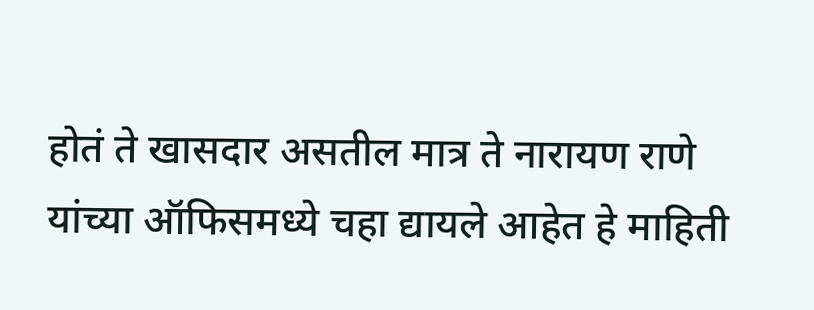होतं ते खासदार असतील मात्र ते नारायण राणे यांच्या ऑफिसमध्ये चहा द्यायले आहेत हे माहिती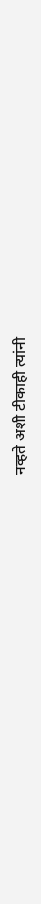नव्हते अशी टीकाही त्यांनी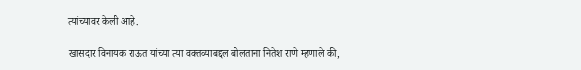त्यांच्यावर केली आहे.

खासदार विनायक राऊत यांच्या त्या वक्तव्याबद्दल बोलताना नितेश राणे म्हणाले की,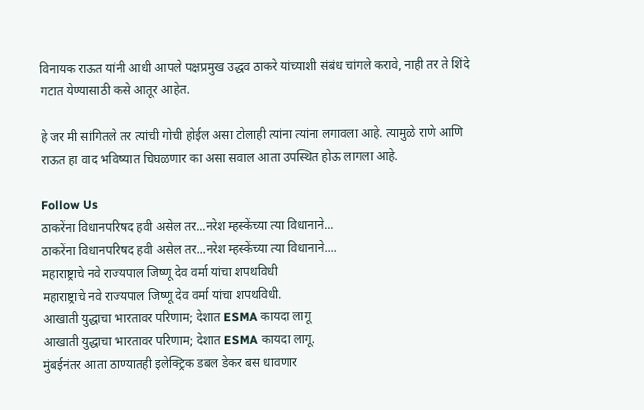विनायक राऊत यांनी आधी आपले पक्षप्रमुख उद्धव ठाकरे यांच्याशी संबंध चांगले करावे, नाही तर ते शिंदे गटात येण्यासाठी कसे आतूर आहेत.

हे जर मी सांगितले तर त्यांची गोची होईल असा टोलाही त्यांना त्यांना लगावला आहे. त्यामुळे राणे आणि राऊत हा वाद भविष्यात चिघळणार का असा सवाल आता उपस्थित होऊ लागला आहे.

Follow Us
ठाकरेंना विधानपरिषद हवी असेल तर...नरेश म्हस्केंच्या त्या विधानाने...
ठाकरेंना विधानपरिषद हवी असेल तर...नरेश म्हस्केंच्या त्या विधानाने....
महाराष्ट्राचे नवे राज्यपाल जिष्णू देव वर्मा यांचा शपथविधी
महाराष्ट्राचे नवे राज्यपाल जिष्णू देव वर्मा यांचा शपथविधी.
आखाती युद्धाचा भारतावर परिणाम; देशात ESMA कायदा लागू
आखाती युद्धाचा भारतावर परिणाम; देशात ESMA कायदा लागू.
मुंबईनंतर आता ठाण्यातही इलेक्ट्रिक डबल डेकर बस धावणार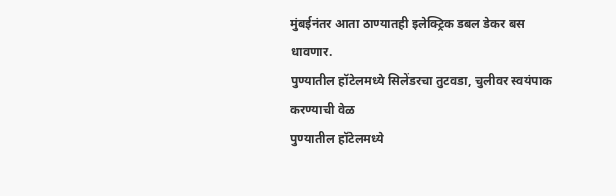मुंबईनंतर आता ठाण्यातही इलेक्ट्रिक डबल डेकर बस धावणार.
पुण्यातील हॉटेलमध्ये सिलेंडरचा तुटवडा, चुलीवर स्वयंपाक करण्याची वेळ
पुण्यातील हॉटेलमध्ये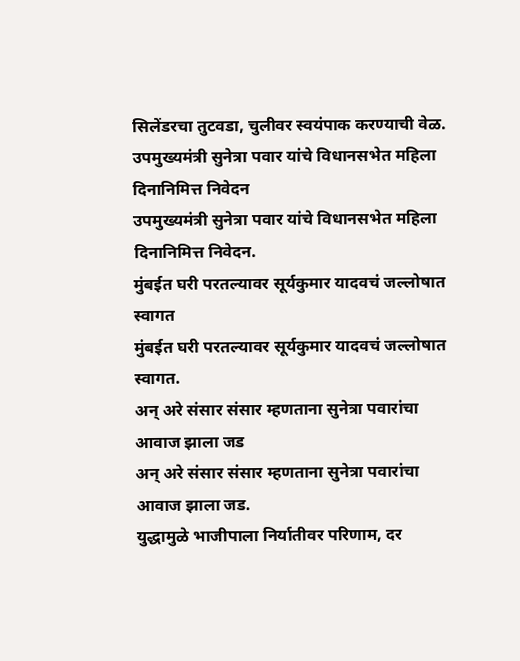सिलेंडरचा तुटवडा, चुलीवर स्वयंपाक करण्याची वेळ.
उपमुख्यमंत्री सुनेत्रा पवार यांचे विधानसभेत महिला दिनानिमित्त निवेदन
उपमुख्यमंत्री सुनेत्रा पवार यांचे विधानसभेत महिला दिनानिमित्त निवेदन.
मुंबईत घरी परतल्यावर सूर्यकुमार यादवचं जल्लोषात स्वागत
मुंबईत घरी परतल्यावर सूर्यकुमार यादवचं जल्लोषात स्वागत.
अन् अरे संसार संसार म्हणताना सुनेत्रा पवारांचा आवाज झाला जड
अन् अरे संसार संसार म्हणताना सुनेत्रा पवारांचा आवाज झाला जड.
युद्धामुळे भाजीपाला निर्यातीवर परिणाम, दर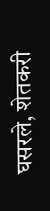घसरले, शेतकरी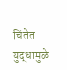चिंतेत
युद्धामुळे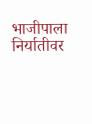भाजीपाला निर्यातीवर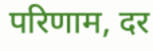परिणाम, दर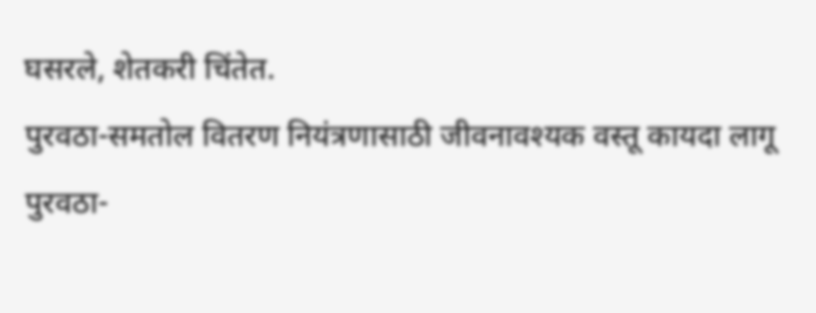घसरले, शेतकरी चिंतेत.
पुरवठा-समतोल वितरण नियंत्रणासाठी जीवनावश्यक वस्तू कायदा लागू
पुरवठा-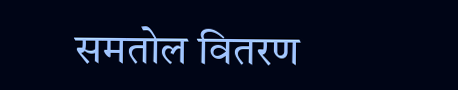समतोल वितरण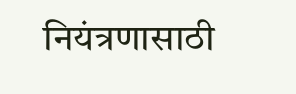नियंत्रणासाठी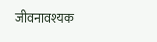जीवनावश्यक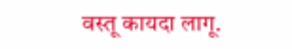वस्तू कायदा लागू.